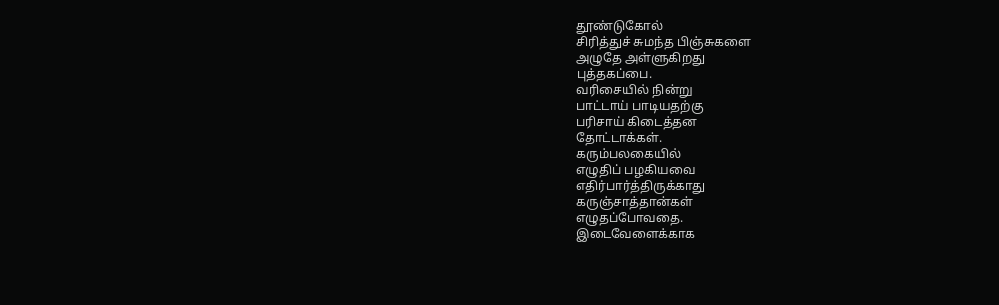தூண்டுகோல்
சிரித்துச் சுமந்த பிஞ்சுகளை
அழுதே அள்ளுகிறது
புத்தகப்பை.
வரிசையில் நின்று
பாட்டாய் பாடியதற்கு
பரிசாய் கிடைத்தன
தோட்டாக்கள்.
கரும்பலகையில்
எழுதிப் பழகியவை
எதிர்பார்த்திருக்காது
கருஞ்சாத்தான்கள்
எழுதப்போவதை.
இடைவேளைக்காக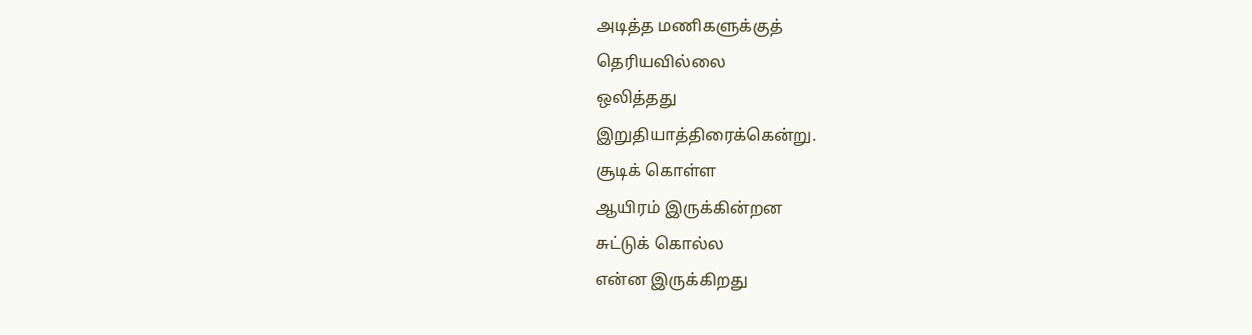அடித்த மணிகளுக்குத்
தெரியவில்லை
ஒலித்தது
இறுதியாத்திரைக்கென்று.
சூடிக் கொள்ள
ஆயிரம் இருக்கின்றன
சுட்டுக் கொல்ல
என்ன இருக்கிறது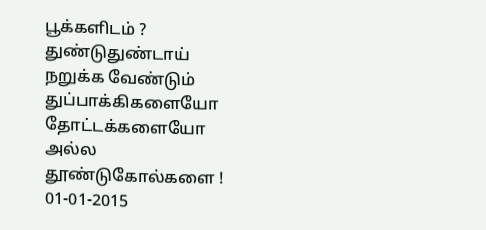பூக்களிடம் ?
துண்டுதுண்டாய்
நறுக்க வேண்டும்
துப்பாக்கிகளையோ
தோட்டக்களையோ
அல்ல
தூண்டுகோல்களை !
01-01-2015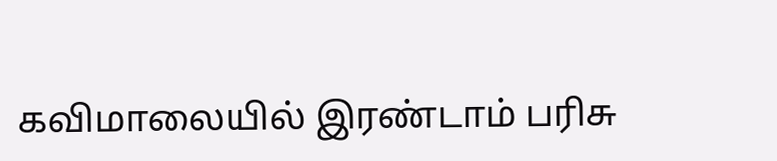கவிமாலையில் இரண்டாம் பரிசு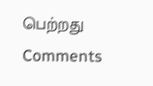பெற்றது
Comments